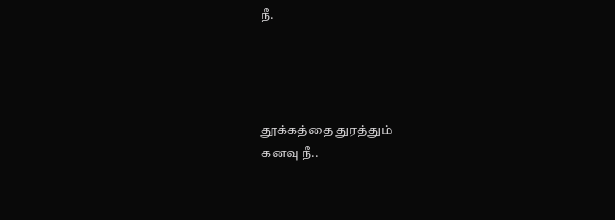நீ.




தூக்கத்தை துரத்தும்
கனவு நீ..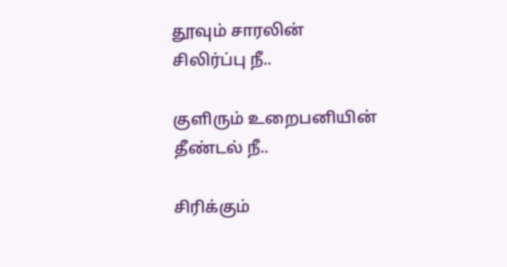தூவும் சாரலின்
சிலிர்ப்பு நீ..

குளிரும் உறைபனியின்
தீண்டல் நீ..

சிரிக்கும்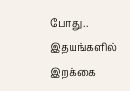போது..
இதயங்களில் இறக்கை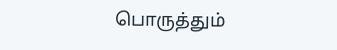பொருத்தும்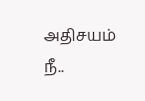அதிசயம் நீ..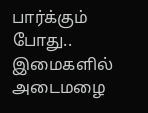பார்க்கும் போது..
இமைகளில் அடைமழை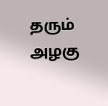தரும்
அழகு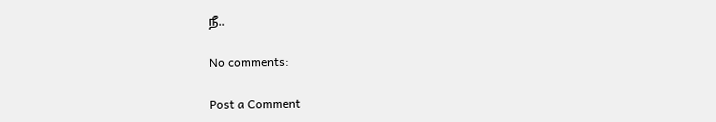நீ..

No comments:

Post a Comment